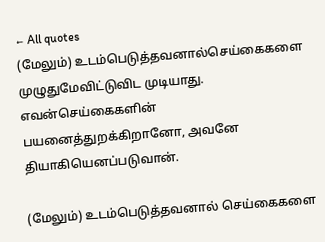← All quotes
(மேலும்) உடம்பெடுத்தவனால்செய்கைகளை முழுதுமேவிட்டுவிட முடியாது. எவன்செய்கைகளின் பயனைத்துறக்கிறானோ, அவனே தியாகியெனப்படுவான்.

(மேலும்) உடம்பெடுத்தவனால் செய்கைகளை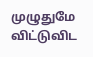முழுதுமே விட்டுவிட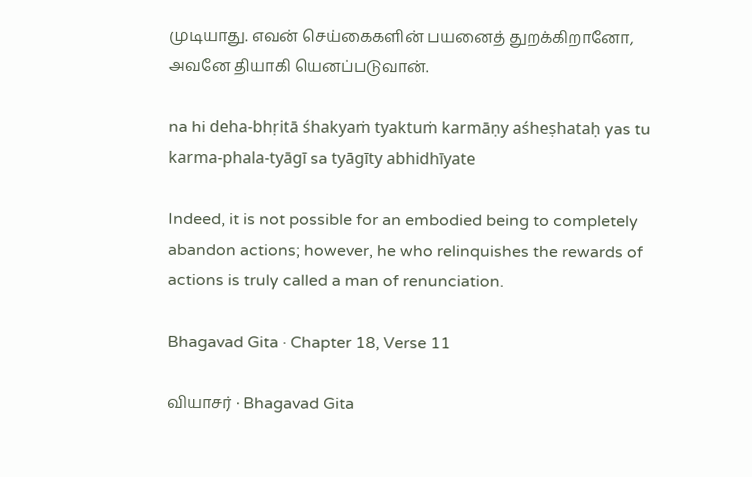முடியாது. எவன் செய்கைகளின் பயனைத் துறக்கிறானோ, அவனே தியாகி யெனப்படுவான்.

na hi deha-bhṛitā śhakyaṁ tyaktuṁ karmāṇy aśheṣhataḥ yas tu karma-phala-tyāgī sa tyāgīty abhidhīyate

Indeed, it is not possible for an embodied being to completely abandon actions; however, he who relinquishes the rewards of actions is truly called a man of renunciation.

Bhagavad Gita · Chapter 18, Verse 11

வியாசர் · Bhagavad Gita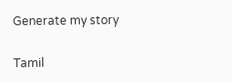Generate my story

Tamil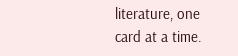literature, one card at a time.